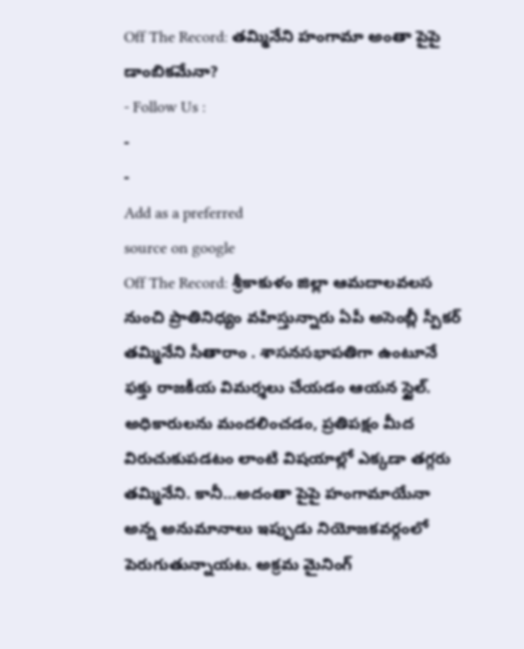Off The Record: తమ్మినేని హంగామా అంతా పైపై డాంబికమేనా?
- Follow Us :
-
-
Add as a preferred
source on google
Off The Record: శ్రీకాకుళం జిల్లా ఆమదాలవలస నుంచి ప్రాతినిధ్యం వహిస్తున్నారు ఏపీ అసెంబ్లీ స్పీకర్ తమ్మినేని సీతారాం . శాసనసభాపతిగా ఉంటూనే ఫక్తు రాజకీయ విమర్శలు చేయడం ఆయన స్టైల్. అధికారులను మందలించడం, ప్రతిపక్షం మీద విరుచుకుపడటం లాంటి విషయాల్లో ఎక్కడా తగ్గరు తమ్మినేని. కానీ…అదంతా పైపై హంగామాయేనా అన్న అనుమానాలు ఇప్పుడు నియోజకవర్గంలో పెరుగుతున్నాయట. అక్రమ మైనింగ్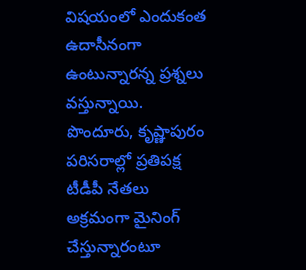విషయంలో ఎందుకంత ఉదాసీనంగా ఉంటున్నారన్న ప్రశ్నలు వస్తున్నాయి.
పొందూరు, కృష్ణాపురం పరిసరాల్లో ప్రతిపక్ష టీడీపీ నేతలు అక్రమంగా మైనింగ్ చేస్తున్నారంటూ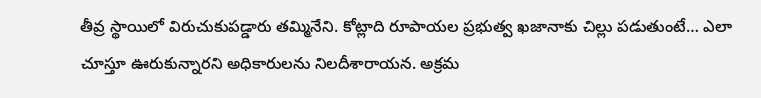తీవ్ర స్థాయిలో విరుచుకుపడ్డారు తమ్మినేని. కోట్లాది రూపాయల ప్రభుత్వ ఖజానాకు చిల్లు పడుతుంటే… ఎలా చూస్తూ ఊరుకున్నారని అధికారులను నిలదీశారాయన. అక్రమ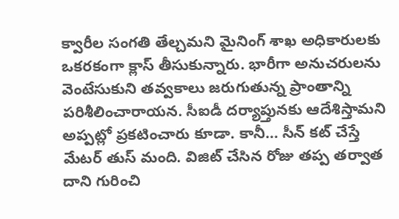క్వారీల సంగతి తేల్చమని మైనింగ్ శాఖ అధికారులకు ఒకరకంగా క్లాస్ తీసుకున్నారు. భారీగా అనుచరులను వెంటేసుకుని తవ్వకాలు జరుగుతున్న ప్రాంతాన్ని పరిశీలించారాయన. సీఐడీ దర్యాప్తునకు ఆదేశిస్తామని అప్పట్లో ప్రకటించారు కూడా. కానీ… సీన్ కట్ చేస్తే మేటర్ తుస్ మంది. విజిట్ చేసిన రోజు తప్ప తర్వాత దాని గురించి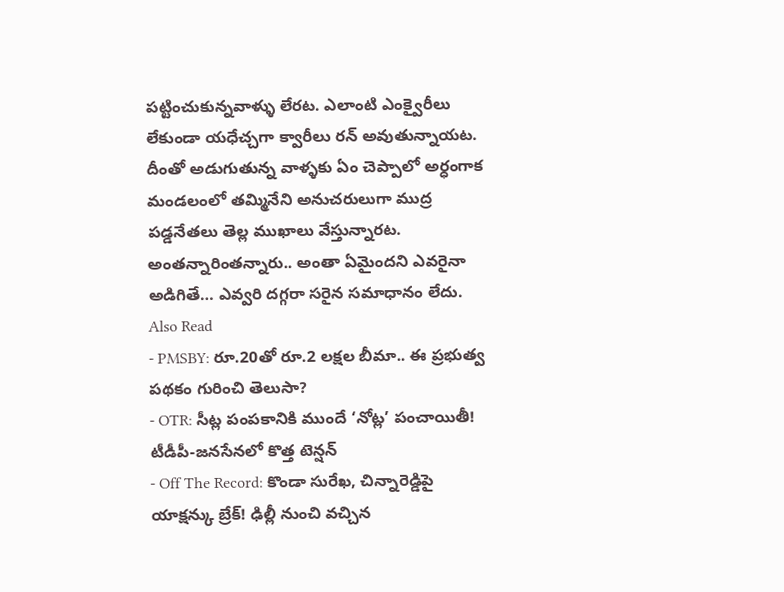పట్టించుకున్నవాళ్ళు లేరట. ఎలాంటి ఎంక్వైరీలు లేకుండా యధేచ్చగా క్వారీలు రన్ అవుతున్నాయట. దీంతో అడుగుతున్న వాళ్ళకు ఏం చెప్పాలో అర్ధంగాక మండలంలో తమ్మినేని అనుచరులుగా ముద్ర పడ్డనేతలు తెల్ల ముఖాలు వేస్తున్నారట. అంతన్నారింతన్నారు.. అంతా ఏమైందని ఎవరైనా అడిగితే… ఎవ్వరి దగ్గరా సరైన సమాధానం లేదు.
Also Read
- PMSBY: రూ.20తో రూ.2 లక్షల బీమా.. ఈ ప్రభుత్వ పథకం గురించి తెలుసా?
- OTR: సీట్ల పంపకానికి ముందే ‘నోట్ల’ పంచాయితీ! టీడీపీ-జనసేనలో కొత్త టెన్షన్
- Off The Record: కొండా సురేఖ, చిన్నారెడ్డిపై యాక్షన్కు బ్రేక్! ఢిల్లీ నుంచి వచ్చిన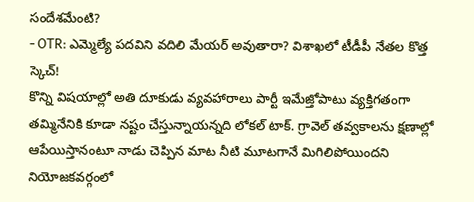సందేశమేంటి?
- OTR: ఎమ్మెల్యే పదవిని వదిలి మేయర్ అవుతారా? విశాఖలో టీడీపీ నేతల కొత్త స్కెచ్!
కొన్ని విషయాల్లో అతి దూకుడు వ్యవహారాలు పార్టీ ఇమేజ్తోపాటు వ్యక్తిగతంగా తమ్మినేనికి కూడా నష్టం చేస్తున్నాయన్నది లోకల్ టాక్. గ్రావెల్ తవ్వకాలను క్షణాల్లో ఆపేయిస్తానంటూ నాడు చెప్పిన మాట నీటి మూటగానే మిగిలిపోయిందని నియోజకవర్గంలో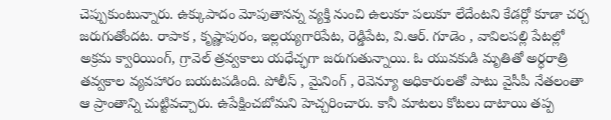చెప్పుకుంటున్నారు. ఉక్కుపాదం మోపుతానన్న వ్యక్తి నుంచి ఉలుకూ పలుకూ లేదేంటని కేడర్లో కూడా చర్చ జరుగుతోందట. రాపాక , కృష్ణాపురం, ఇల్లయ్యగారిపేట, రెడ్డిపేట, వి.ఆర్. గూడెం , వావిలపల్లి పేటల్లో అక్రమ క్వారియింగ్, గ్రావెల్ త్రవ్వకాలు యధేచ్ఛగా జరుగుతున్నాయి. ఓ యువకుడి మృతితో అర్ధరాత్రి తవ్వకాల వ్యవహారం బయటపడింది. పోలీస్ , మైనింగ్ , రెవెన్యూ అధికారులతో పాటు వైసీపీ నేతలంతా ఆ ప్రాంతాన్ని చుట్టివచ్చారు. ఉపేక్షించబోమని హెచ్చరించారు. కానీ మాటలు కోటలు దాటాయి తప్ప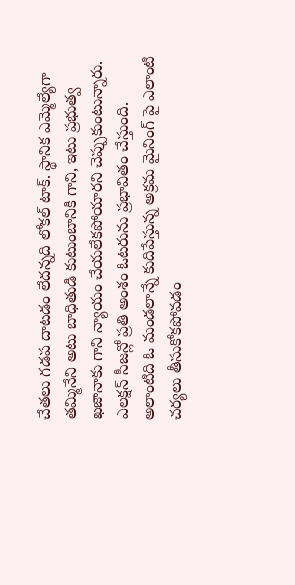చేతలు గడప దాటడం లేదన్నది లోకల్ టాక్. స్థానిక ఎమ్మెల్యేగా తమ్మినేని అటు బాధితుడి కుటుంబానికి గాని, ఇటు ప్రభుత్వ ఖజానాకు గాని న్యాయం చేయలేకపోయారని చెప్పుకుంటున్నారు. ఎలక్షన్ సీజన్లో ప్రతి అంశం ఓటరును ప్రభావితం చేస్తుంది. అలాంటిది ఓ మండలాన్నే కుదిపేస్తున్న అక్రమ మైనింగ్ పై ఎలాంటి చర్యలు తీసుకోకపోవడం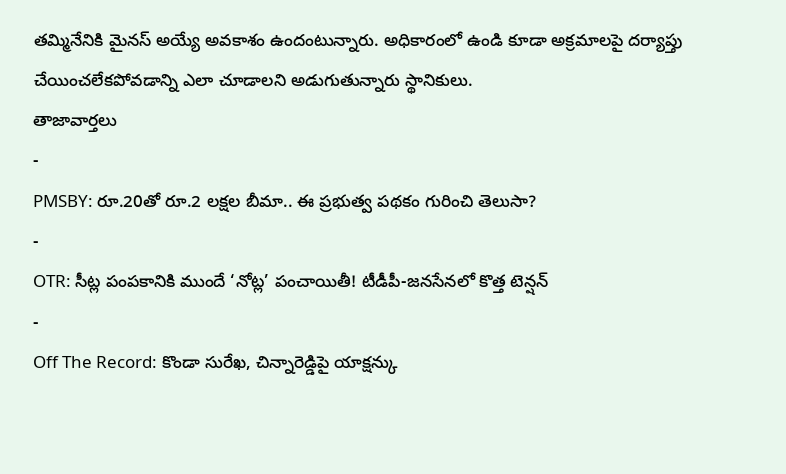తమ్మినేనికి మైనస్ అయ్యే అవకాశం ఉందంటున్నారు. అధికారంలో ఉండి కూడా అక్రమాలపై దర్యాప్తు చేయించలేకపోవడాన్ని ఎలా చూడాలని అడుగుతున్నారు స్థానికులు.
తాజావార్తలు
-
PMSBY: రూ.20తో రూ.2 లక్షల బీమా.. ఈ ప్రభుత్వ పథకం గురించి తెలుసా?
-
OTR: సీట్ల పంపకానికి ముందే ‘నోట్ల’ పంచాయితీ! టీడీపీ-జనసేనలో కొత్త టెన్షన్
-
Off The Record: కొండా సురేఖ, చిన్నారెడ్డిపై యాక్షన్కు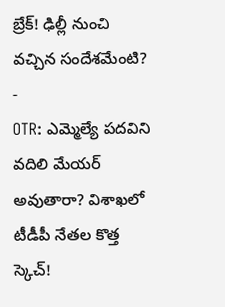బ్రేక్! ఢిల్లీ నుంచి వచ్చిన సందేశమేంటి?
-
OTR: ఎమ్మెల్యే పదవిని వదిలి మేయర్ అవుతారా? విశాఖలో టీడీపీ నేతల కొత్త స్కెచ్!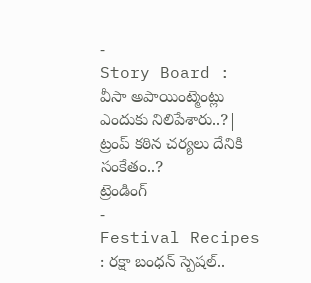-
Story Board : వీసా అపాయింట్మెంట్లు ఎందుకు నిలిపేశారు..?| ట్రంప్ కఠిన చర్యలు దేనికి సంకేతం..?
ట్రెండింగ్
-
Festival Recipes : రక్షా బంధన్ స్పెషల్..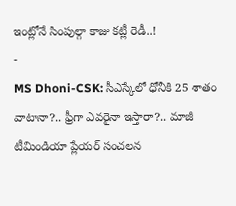ఇంట్లోనే సింపుల్గా కాజు కట్లీ రెడీ..!
-
MS Dhoni-CSK: సీఎస్కేలో ధోనీకి 25 శాతం వాటానా?.. ఫ్రీగా ఎవరైనా ఇస్తారా?.. మాజీ టీమిండియా ప్లేయర్ సంచలన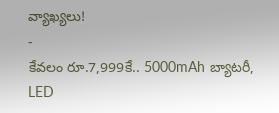వ్యాఖ్యలు!
-
కేవలం రూ.7,999కే.. 5000mAh బ్యాటరీ, LED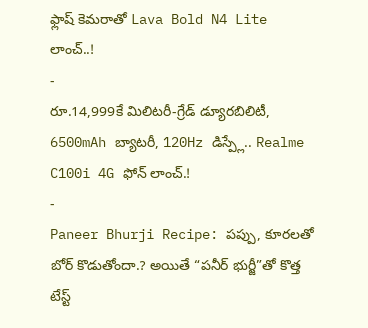ఫ్లాష్ కెమరాతో Lava Bold N4 Lite లాంచ్..!
-
రూ.14,999కే మిలిటరీ-గ్రేడ్ డ్యూరబిలిటీ, 6500mAh బ్యాటరీ, 120Hz డిస్ప్లే.. Realme C100i 4G ఫోన్ లాంచ్.!
-
Paneer Bhurji Recipe: పప్పు, కూరలతో బోర్ కొడుతోందా.? అయితే “పనీర్ భుర్జీ”తో కొత్త టేస్ట్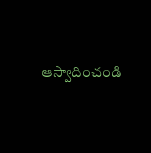ఆస్వాదించండి